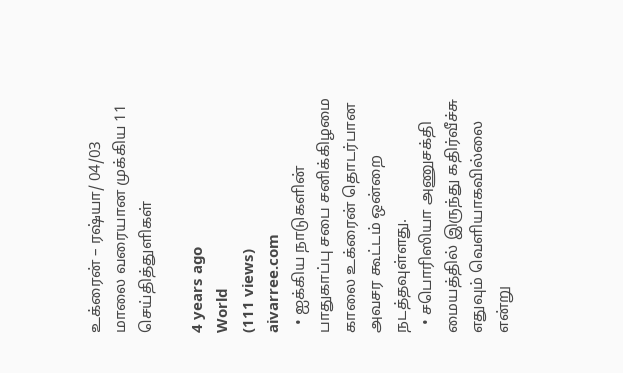உக்ரைன் – ரஷ்யா/ 04/03 மாலை வரையான முக்கிய 11 செய்தித்துளிகள்

4 years ago
World
(111 views)
aivarree.com
  • ஐக்கிய நாடுகளின் பாதுகாப்பு சபை சனிக்கிழமை காலை உக்ரைன் தொடர்பான அவசர கூட்டம் ஒன்றை நடத்தவுள்ளது.
  • சபொரிஸியா அணுசக்தி மையத்தில் இருந்து கதிர்வீச்சு எதுவும் வெளியாகவில்லை என்று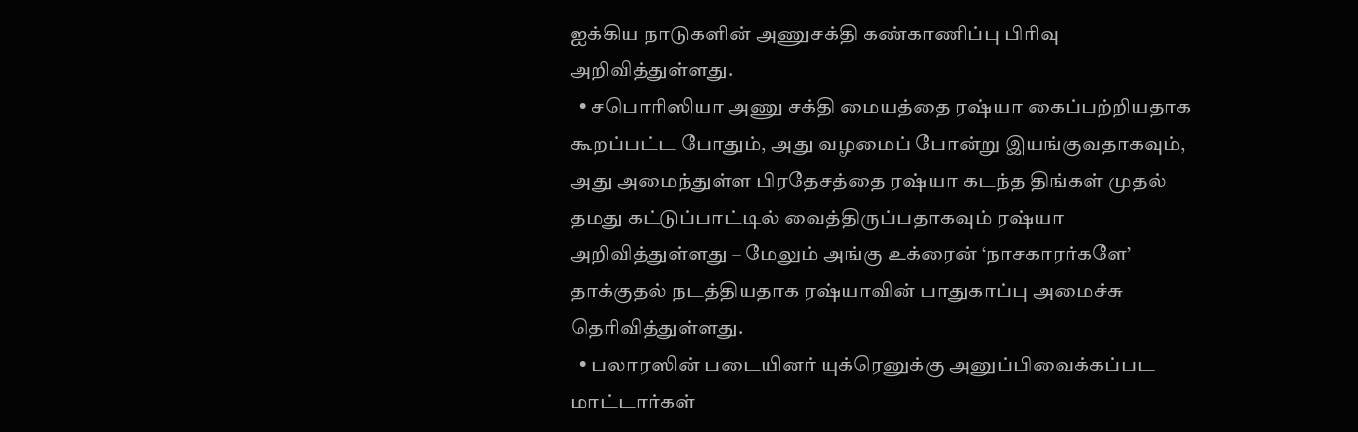ஐக்கிய நாடுகளின் அணுசக்தி கண்காணிப்பு பிரிவு அறிவித்துள்ளது.
  • சபொரிஸியா அணு சக்தி மையத்தை ரஷ்யா கைப்பற்றியதாக கூறப்பட்ட போதும், அது வழமைப் போன்று இயங்குவதாகவும், அது அமைந்துள்ள பிரதேசத்தை ரஷ்யா கடந்த திங்கள் முதல் தமது கட்டுப்பாட்டில் வைத்திருப்பதாகவும் ரஷ்யா அறிவித்துள்ளது – மேலும் அங்கு உக்ரைன் ‘நாசகாரர்களே’ தாக்குதல் நடத்தியதாக ரஷ்யாவின் பாதுகாப்பு அமைச்சு தெரிவித்துள்ளது.
  • பலாரஸின் படையினர் யுக்ரெனுக்கு அனுப்பிவைக்கப்பட மாட்டார்கள்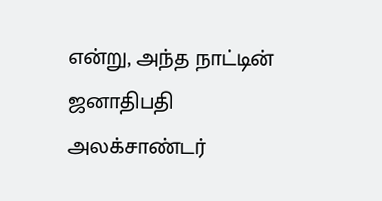என்று, அந்த நாட்டின் ஜனாதிபதி அலக்சாண்டர்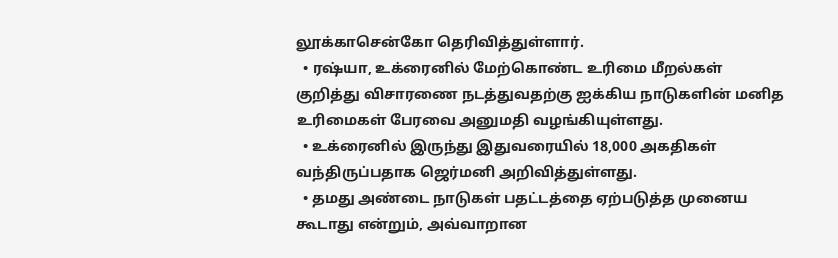லூக்காசென்கோ தெரிவித்துள்ளார்.
  • ரஷ்யா, உக்ரைனில் மேற்கொண்ட உரிமை மீறல்கள் குறித்து விசாரணை நடத்துவதற்கு ஐக்கிய நாடுகளின் மனித உரிமைகள் பேரவை அனுமதி வழங்கியுள்ளது.
  • உக்ரைனில் இருந்து இதுவரையில் 18,000 அகதிகள் வந்திருப்பதாக ஜெர்மனி அறிவித்துள்ளது.
  • தமது அண்டை நாடுகள் பதட்டத்தை ஏற்படுத்த முனைய கூடாது என்றும், அவ்வாறான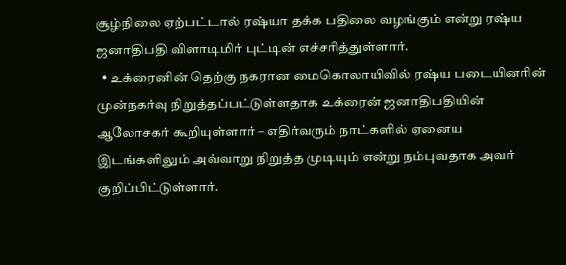சூழ்நிலை ஏற்பட்டால் ரஷ்யா தக்க பதிலை வழங்கும் என்று ரஷ்ய ஜனாதிபதி விளாடிமிர் புட்டின் எச்சரித்துள்ளார்.
  • உக்ரைனின் தெற்கு நகரான மைகொலாயிவில் ரஷ்ய படையினரின் முன்நகர்வு நிறுத்தப்பட்டுள்ளதாக உக்ரைன் ஜனாதிபதியின் ஆலோசகர் கூறியுள்ளார் – எதிர்வரும் நாட்களில் ஏனைய இடங்களிலும் அவ்வாறு நிறுத்த முடியும் என்று நம்புவதாக அவர் குறிப்பிட்டுள்ளார்.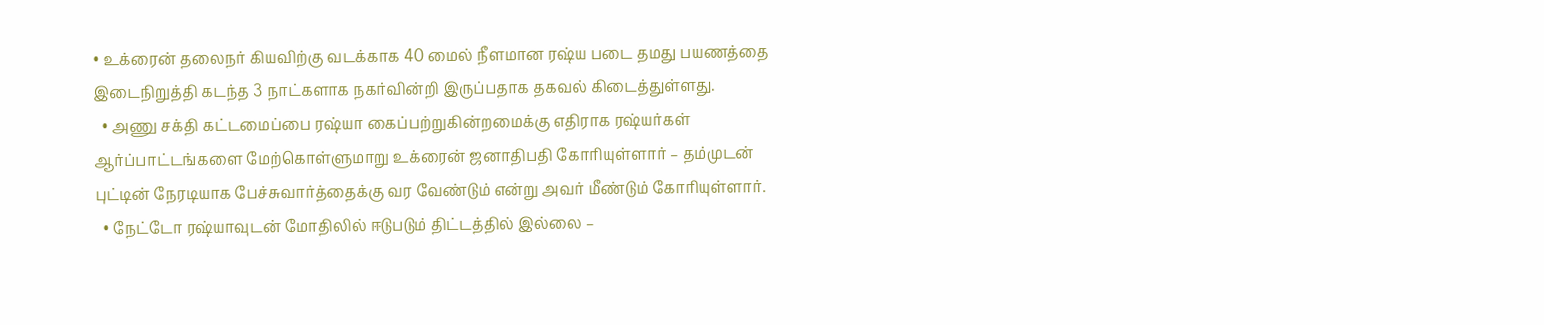• உக்ரைன் தலைநர் கியவிற்கு வடக்காக 40 மைல் நீளமான ரஷ்ய படை தமது பயணத்தை இடைநிறுத்தி கடந்த 3 நாட்களாக நகர்வின்றி இருப்பதாக தகவல் கிடைத்துள்ளது.
  • அணு சக்தி கட்டமைப்பை ரஷ்யா கைப்பற்றுகின்றமைக்கு எதிராக ரஷ்யர்கள் ஆர்ப்பாட்டங்களை மேற்கொள்ளுமாறு உக்ரைன் ஜனாதிபதி கோரியுள்ளார் – தம்முடன் புட்டின் நேரடியாக பேச்சுவார்த்தைக்கு வர வேண்டும் என்று அவர் மீண்டும் கோரியுள்ளார்.
  • நேட்டோ ரஷ்யாவுடன் மோதிலில் ஈடுபடும் திட்டத்தில் இல்லை –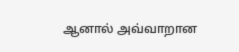ஆனால் அவ்வாறான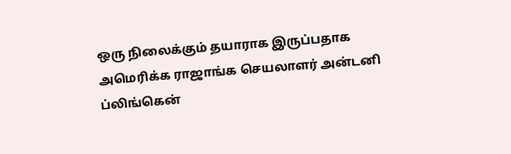ஒரு நிலைக்கும் தயாராக இருப்பதாக அமெரிக்க ராஜாங்க செயலாளர் அன்டனி ப்லிங்கென்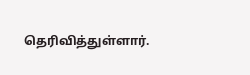தெரிவித்துள்ளார்.